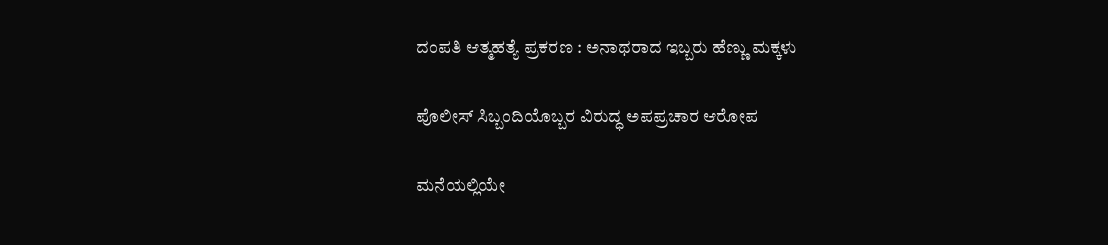ದಂಪತಿ ಆತ್ಮಹತ್ಯೆ ಪ್ರಕರಣ : ಅನಾಥರಾದ ಇಬ್ಬರು ಹೆಣ್ಣು ಮಕ್ಕಳು

ಪೊಲೀಸ್ ಸಿಬ್ಬಂದಿಯೊಬ್ಬರ ವಿರುದ್ಧ ಅಪಪ್ರಚಾರ ಆರೋಪ

ಮನೆಯಲ್ಲಿಯೇ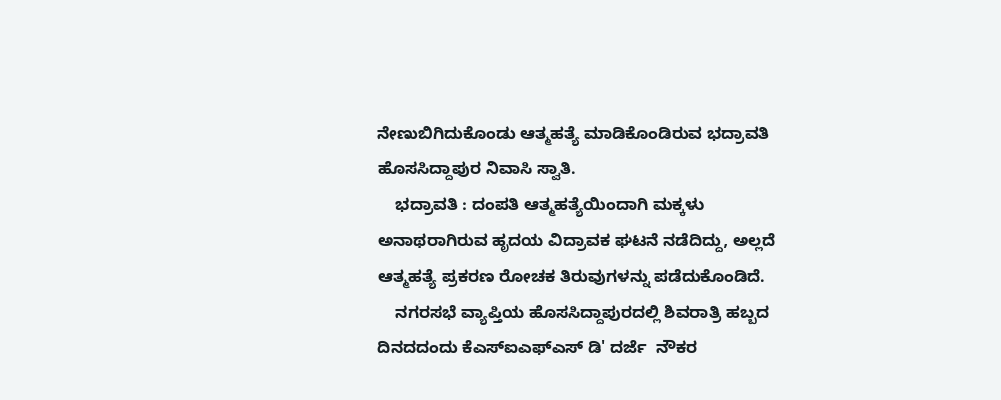ನೇಣುಬಿಗಿದುಕೊಂಡು ಆತ್ಮಹತ್ಯೆ ಮಾಡಿಕೊಂಡಿರುವ ಭದ್ರಾವತಿ ಹೊಸಸಿದ್ದಾಪುರ ನಿವಾಸಿ ಸ್ವಾತಿ.
    ಭದ್ರಾವತಿ : ದಂಪತಿ ಆತ್ಮಹತ್ಯೆಯಿಂದಾಗಿ ಮಕ್ಕಳು ಅನಾಥರಾಗಿರುವ ಹೃದಯ ವಿದ್ರಾವಕ ಘಟನೆ ನಡೆದಿದ್ದು, ಅಲ್ಲದೆ ಆತ್ಮಹತ್ಯೆ ಪ್ರಕರಣ ರೋಚಕ ತಿರುವುಗಳನ್ನು ಪಡೆದುಕೊಂಡಿದೆ.
    ನಗರಸಭೆ ವ್ಯಾಪ್ತಿಯ ಹೊಸಸಿದ್ದಾಪುರದಲ್ಲಿ ಶಿವರಾತ್ರಿ ಹಬ್ಬದ ದಿನದದಂದು ಕೆಎಸ್‌ಐಎಫ್‌ಎಸ್ ಡಿ' ದರ್ಜೆ  ನೌಕರ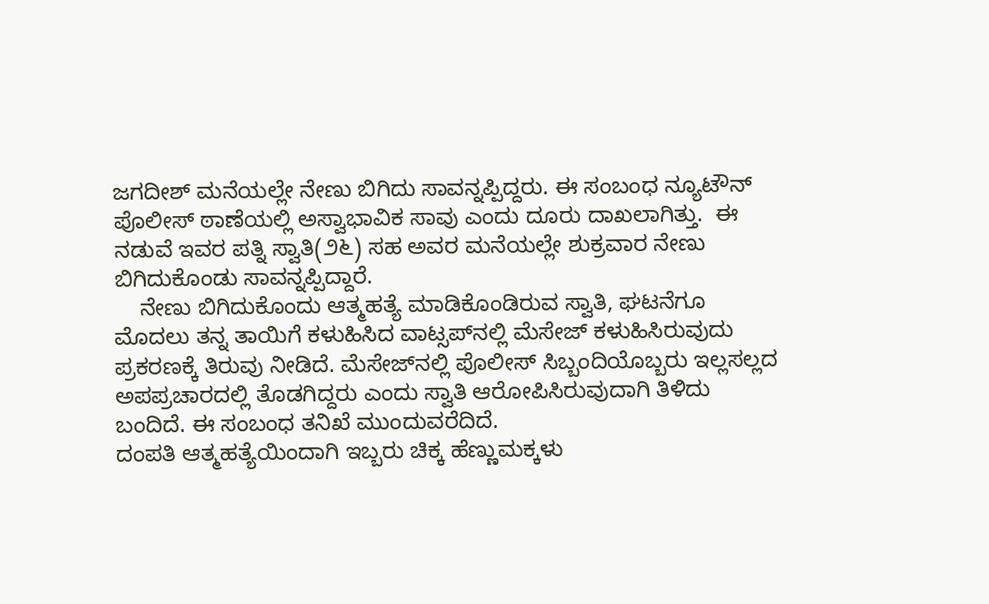ಜಗದೀಶ್ ಮನೆಯಲ್ಲೇ ನೇಣು ಬಿಗಿದು ಸಾವನ್ನಪ್ಪಿದ್ದರು. ಈ ಸಂಬಂಧ ನ್ಯೂಟೌನ್ ಪೊಲೀಸ್ ಠಾಣೆಯಲ್ಲಿ ಅಸ್ವಾಭಾವಿಕ ಸಾವು ಎಂದು ದೂರು ದಾಖಲಾಗಿತ್ತು.  ಈ ನಡುವೆ ಇವರ ಪತ್ನಿ ಸ್ವಾತಿ(೨೬) ಸಹ ಅವರ ಮನೆಯಲ್ಲೇ ಶುಕ್ರವಾರ ನೇಣು ಬಿಗಿದುಕೊಂಡು ಸಾವನ್ನಪ್ಪಿದ್ದಾರೆ.
    ನೇಣು ಬಿಗಿದುಕೊಂದು ಆತ್ಮಹತ್ಯೆ ಮಾಡಿಕೊಂಡಿರುವ ಸ್ವಾತಿ, ಘಟನೆಗೂ ಮೊದಲು ತನ್ನ ತಾಯಿಗೆ ಕಳುಹಿಸಿದ ವಾಟ್ಸಪ್‌ನಲ್ಲಿ ಮೆಸೇಜ್ ಕಳುಹಿಸಿರುವುದು ಪ್ರಕರಣಕ್ಕೆ ತಿರುವು ನೀಡಿದೆ. ಮೆಸೇಜ್‌ನಲ್ಲಿ ಪೊಲೀಸ್ ಸಿಬ್ಬಂದಿಯೊಬ್ಬರು ಇಲ್ಲಸಲ್ಲದ ಅಪಪ್ರಚಾರದಲ್ಲಿ ತೊಡಗಿದ್ದರು ಎಂದು ಸ್ವಾತಿ ಆರೋಪಿಸಿರುವುದಾಗಿ ತಿಳಿದು ಬಂದಿದೆ. ಈ ಸಂಬಂಧ ತನಿಖೆ ಮುಂದುವರೆದಿದೆ.
ದಂಪತಿ ಆತ್ಮಹತ್ಯೆಯಿಂದಾಗಿ ಇಬ್ಬರು ಚಿಕ್ಕ ಹೆಣ್ಣುಮಕ್ಕಳು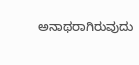ಅನಾಥರಾಗಿರುವುದು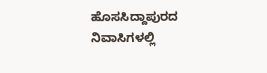ಹೊಸಸಿದ್ದಾಪುರದ ನಿವಾಸಿಗಳಲ್ಲಿ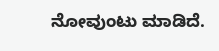ನೋವುಂಟು ಮಾಡಿದೆ.